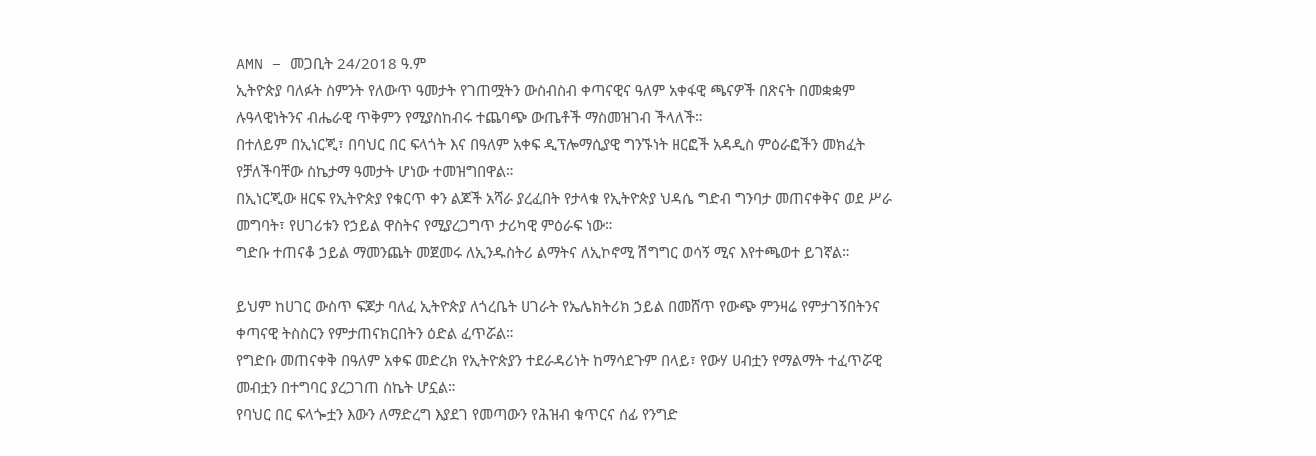AMN – መጋቢት 24/2018 ዓ.ም
ኢትዮጵያ ባለፉት ስምንት የለውጥ ዓመታት የገጠሟትን ውስብስብ ቀጣናዊና ዓለም አቀፋዊ ጫናዎች በጽናት በመቋቋም ሉዓላዊነትንና ብሔራዊ ጥቅምን የሚያስከብሩ ተጨባጭ ውጤቶች ማስመዝገብ ችላለች።
በተለይም በኢነርጂ፣ በባህር በር ፍላጎት እና በዓለም አቀፍ ዲፕሎማሲያዊ ግንኙነት ዘርፎች አዳዲስ ምዕራፎችን መክፈት የቻለችባቸው ስኬታማ ዓመታት ሆነው ተመዝግበዋል።
በኢነርጂው ዘርፍ የኢትዮጵያ የቁርጥ ቀን ልጆች አሻራ ያረፈበት የታላቁ የኢትዮጵያ ህዳሴ ግድብ ግንባታ መጠናቀቅና ወደ ሥራ መግባት፣ የሀገሪቱን የኃይል ዋስትና የሚያረጋግጥ ታሪካዊ ምዕራፍ ነው።
ግድቡ ተጠናቆ ኃይል ማመንጨት መጀመሩ ለኢንዱስትሪ ልማትና ለኢኮኖሚ ሽግግር ወሳኝ ሚና እየተጫወተ ይገኛል።

ይህም ከሀገር ውስጥ ፍጆታ ባለፈ ኢትዮጵያ ለጎረቤት ሀገራት የኤሌክትሪክ ኃይል በመሸጥ የውጭ ምንዛሬ የምታገኝበትንና ቀጣናዊ ትስስርን የምታጠናክርበትን ዕድል ፈጥሯል።
የግድቡ መጠናቀቅ በዓለም አቀፍ መድረክ የኢትዮጵያን ተደራዳሪነት ከማሳደጉም በላይ፣ የውሃ ሀብቷን የማልማት ተፈጥሯዊ መብቷን በተግባር ያረጋገጠ ስኬት ሆኗል።
የባህር በር ፍላጐቷን እውን ለማድረግ እያደገ የመጣውን የሕዝብ ቁጥርና ሰፊ የንግድ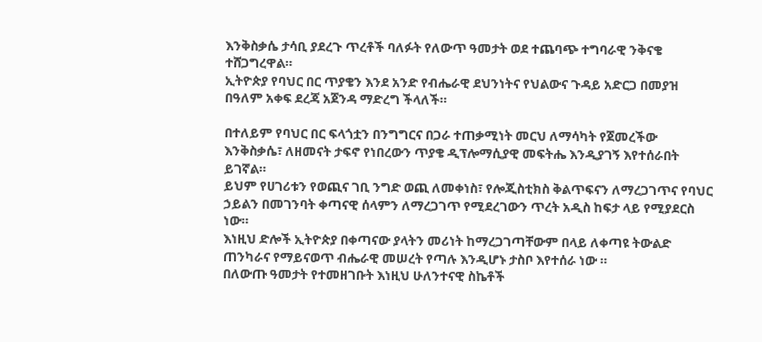እንቅስቃሴ ታሳቢ ያደረጉ ጥረቶች ባለፉት የለውጥ ዓመታት ወደ ተጨባጭ ተግባራዊ ንቅናቄ ተሸጋግረዋል።
ኢትዮጵያ የባህር በር ጥያቄን እንደ አንድ የብሔራዊ ደህንነትና የህልውና ጉዳይ አድርጋ በመያዝ በዓለም አቀፍ ደረጃ አጀንዳ ማድረግ ችላለች።

በተለይም የባህር በር ፍላጎቷን በንግግርና በጋራ ተጠቃሚነት መርህ ለማሳካት የጀመረችው እንቅስቃሴ፣ ለዘመናት ታፍኖ የነበረውን ጥያቄ ዲፕሎማሲያዊ መፍትሔ እንዲያገኝ እየተሰራበት ይገኛል።
ይህም የሀገሪቱን የወጪና ገቢ ንግድ ወጪ ለመቀነስ፣ የሎጂስቲክስ ቅልጥፍናን ለማረጋገጥና የባህር ኃይልን በመገንባት ቀጣናዊ ሰላምን ለማረጋገጥ የሚደረገውን ጥረት አዲስ ከፍታ ላይ የሚያደርስ ነው።
እነዚህ ድሎች ኢትዮጵያ በቀጣናው ያላትን መሪነት ከማረጋገጣቸውም በላይ ለቀጣዩ ትውልድ ጠንካራና የማይናወጥ ብሔራዊ መሠረት የጣሉ እንዲሆኑ ታስቦ እየተሰራ ነው ።
በለውጡ ዓመታት የተመዘገቡት እነዚህ ሁለንተናዊ ስኬቶች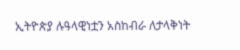ኢትዮጵያ ሉዓላዊነቷን አስከብራ ለታላቅነት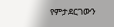የምታደርገውን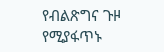የብልጽግና ጉዞ የሚያፋጥኑ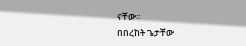ናቸው።
በበረከት ጌታቸው